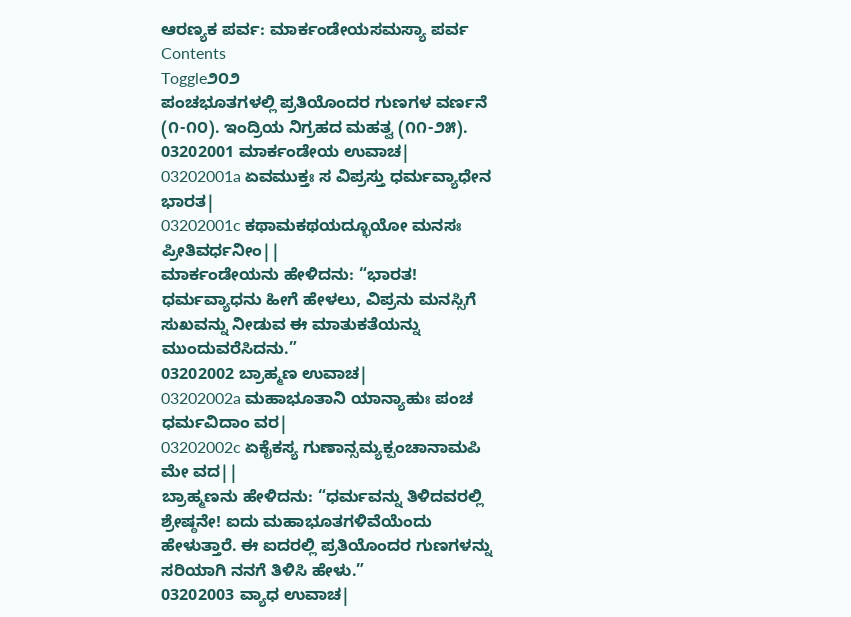ಆರಣ್ಯಕ ಪರ್ವ: ಮಾರ್ಕಂಡೇಯಸಮಸ್ಯಾ ಪರ್ವ
Contents
Toggle೨೦೨
ಪಂಚಭೂತಗಳಲ್ಲಿ ಪ್ರತಿಯೊಂದರ ಗುಣಗಳ ವರ್ಣನೆ (೧-೧೦). ಇಂದ್ರಿಯ ನಿಗ್ರಹದ ಮಹತ್ವ (೧೧-೨೫).
03202001 ಮಾರ್ಕಂಡೇಯ ಉವಾಚ|
03202001a ಏವಮುಕ್ತಃ ಸ ವಿಪ್ರಸ್ತು ಧರ್ಮವ್ಯಾಧೇನ ಭಾರತ|
03202001c ಕಥಾಮಕಥಯದ್ಭೂಯೋ ಮನಸಃ ಪ್ರೀತಿವರ್ಧನೀಂ||
ಮಾರ್ಕಂಡೇಯನು ಹೇಳಿದನು: “ಭಾರತ! ಧರ್ಮವ್ಯಾಧನು ಹೀಗೆ ಹೇಳಲು, ವಿಪ್ರನು ಮನಸ್ಸಿಗೆ ಸುಖವನ್ನು ನೀಡುವ ಈ ಮಾತುಕತೆಯನ್ನು ಮುಂದುವರೆಸಿದನು.”
03202002 ಬ್ರಾಹ್ಮಣ ಉವಾಚ|
03202002a ಮಹಾಭೂತಾನಿ ಯಾನ್ಯಾಹುಃ ಪಂಚ ಧರ್ಮವಿದಾಂ ವರ|
03202002c ಏಕೈಕಸ್ಯ ಗುಣಾನ್ಸಮ್ಯಕ್ಪಂಚಾನಾಮಪಿ ಮೇ ವದ||
ಬ್ರಾಹ್ಮಣನು ಹೇಳಿದನು: “ಧರ್ಮವನ್ನು ತಿಳಿದವರಲ್ಲಿ ಶ್ರೇಷ್ಠನೇ! ಐದು ಮಹಾಭೂತಗಳಿವೆಯೆಂದು ಹೇಳುತ್ತಾರೆ. ಈ ಐದರಲ್ಲಿ ಪ್ರತಿಯೊಂದರ ಗುಣಗಳನ್ನು ಸರಿಯಾಗಿ ನನಗೆ ತಿಳಿಸಿ ಹೇಳು.”
03202003 ವ್ಯಾಧ ಉವಾಚ|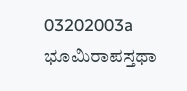03202003a ಭೂಮಿರಾಪಸ್ತಥಾ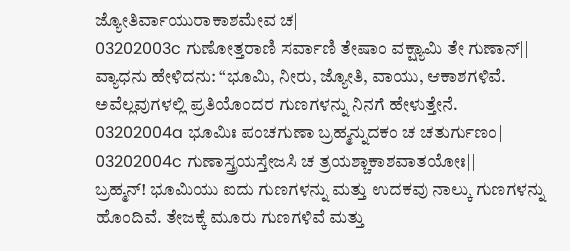ಜ್ಯೋತಿರ್ವಾಯುರಾಕಾಶಮೇವ ಚ|
03202003c ಗುಣೋತ್ತರಾಣಿ ಸರ್ವಾಣಿ ತೇಷಾಂ ವಕ್ಷ್ಯಾಮಿ ತೇ ಗುಣಾನ್||
ವ್ಯಾಧನು ಹೇಳಿದನು: “ಭೂಮಿ, ನೀರು, ಜ್ಯೋತಿ, ವಾಯು, ಆಕಾಶಗಳಿವೆ. ಅವೆಲ್ಲವುಗಳಲ್ಲಿ ಪ್ರತಿಯೊಂದರ ಗುಣಗಳನ್ನು ನಿನಗೆ ಹೇಳುತ್ತೇನೆ.
03202004a ಭೂಮಿಃ ಪಂಚಗುಣಾ ಬ್ರಹ್ಮನ್ನುದಕಂ ಚ ಚತುರ್ಗುಣಂ|
03202004c ಗುಣಾಸ್ತ್ರಯಸ್ತೇಜಸಿ ಚ ತ್ರಯಶ್ಚಾಕಾಶವಾತಯೋಃ||
ಬ್ರಹ್ಮನ್! ಭೂಮಿಯು ಐದು ಗುಣಗಳನ್ನು ಮತ್ತು ಉದಕವು ನಾಲ್ಕು ಗುಣಗಳನ್ನು ಹೊಂದಿವೆ. ತೇಜಕ್ಕೆ ಮೂರು ಗುಣಗಳಿವೆ ಮತ್ತು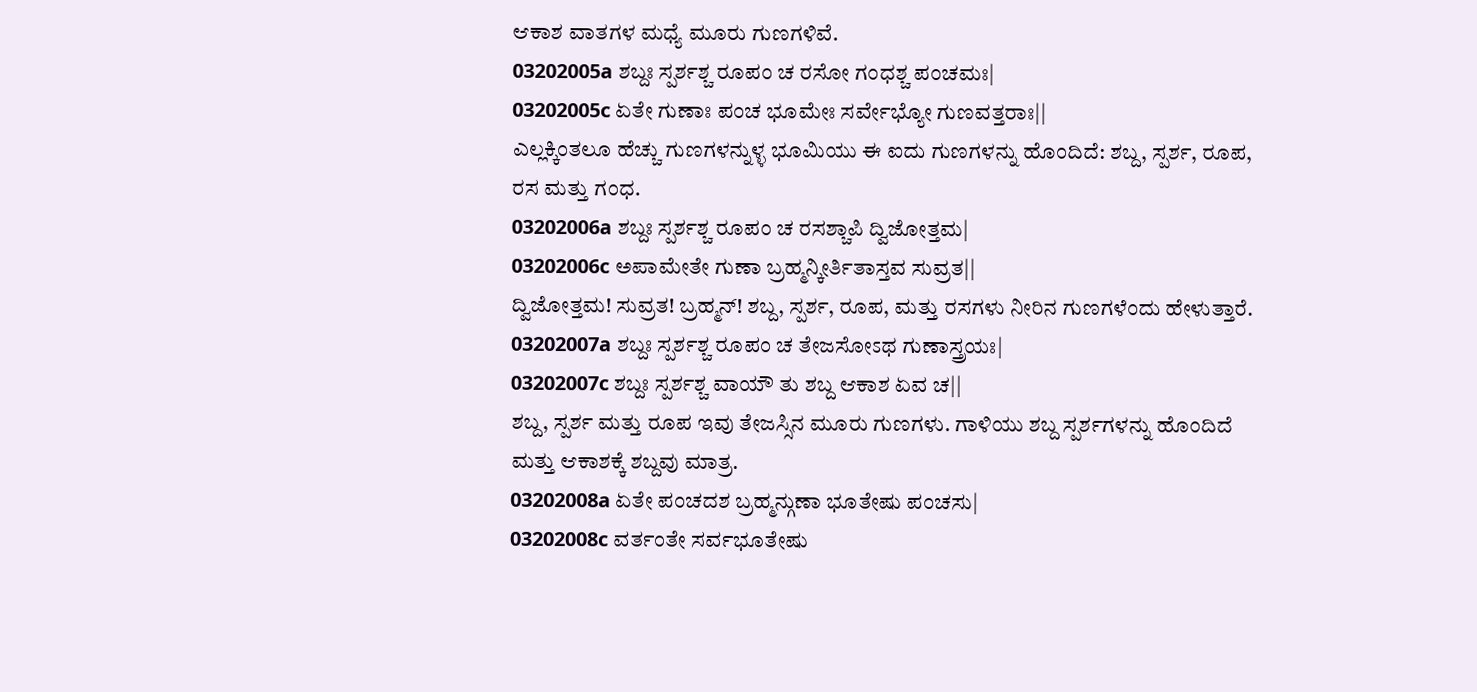ಆಕಾಶ ವಾತಗಳ ಮಧ್ಯೆ ಮೂರು ಗುಣಗಳಿವೆ.
03202005a ಶಬ್ದಃ ಸ್ಪರ್ಶಶ್ಚ ರೂಪಂ ಚ ರಸೋ ಗಂಧಶ್ಚ ಪಂಚಮಃ|
03202005c ಏತೇ ಗುಣಾಃ ಪಂಚ ಭೂಮೇಃ ಸರ್ವೇಭ್ಯೋ ಗುಣವತ್ತರಾಃ||
ಎಲ್ಲಕ್ಕಿಂತಲೂ ಹೆಚ್ಚು ಗುಣಗಳನ್ನುಳ್ಳ ಭೂಮಿಯು ಈ ಐದು ಗುಣಗಳನ್ನು ಹೊಂದಿದೆ: ಶಬ್ದ, ಸ್ಪರ್ಶ, ರೂಪ, ರಸ ಮತ್ತು ಗಂಧ.
03202006a ಶಬ್ದಃ ಸ್ಪರ್ಶಶ್ಚ ರೂಪಂ ಚ ರಸಶ್ಚಾಪಿ ದ್ವಿಜೋತ್ತಮ|
03202006c ಅಪಾಮೇತೇ ಗುಣಾ ಬ್ರಹ್ಮನ್ಕೀರ್ತಿತಾಸ್ತವ ಸುವ್ರತ||
ದ್ವಿಜೋತ್ತಮ! ಸುವ್ರತ! ಬ್ರಹ್ಮನ್! ಶಬ್ದ, ಸ್ಪರ್ಶ, ರೂಪ, ಮತ್ತು ರಸಗಳು ನೀರಿನ ಗುಣಗಳೆಂದು ಹೇಳುತ್ತಾರೆ.
03202007a ಶಬ್ದಃ ಸ್ಪರ್ಶಶ್ಚ ರೂಪಂ ಚ ತೇಜಸೋಽಥ ಗುಣಾಸ್ತ್ರಯಃ|
03202007c ಶಬ್ದಃ ಸ್ಪರ್ಶಶ್ಚ ವಾಯೌ ತು ಶಬ್ದ ಆಕಾಶ ಏವ ಚ||
ಶಬ್ದ, ಸ್ಪರ್ಶ ಮತ್ತು ರೂಪ ಇವು ತೇಜಸ್ಸಿನ ಮೂರು ಗುಣಗಳು. ಗಾಳಿಯು ಶಬ್ದ ಸ್ಪರ್ಶಗಳನ್ನು ಹೊಂದಿದೆ ಮತ್ತು ಆಕಾಶಕ್ಕೆ ಶಬ್ದವು ಮಾತ್ರ.
03202008a ಏತೇ ಪಂಚದಶ ಬ್ರಹ್ಮನ್ಗುಣಾ ಭೂತೇಷು ಪಂಚಸು|
03202008c ವರ್ತಂತೇ ಸರ್ವಭೂತೇಷು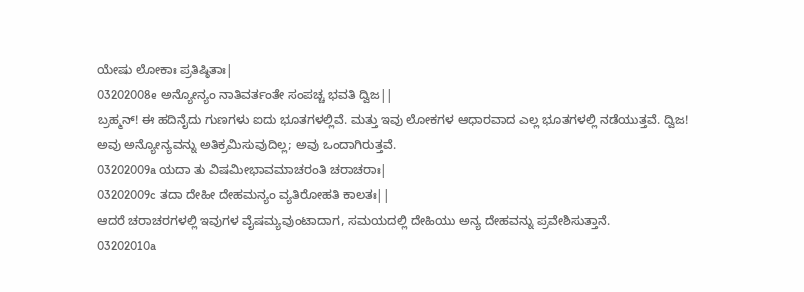ಯೇಷು ಲೋಕಾಃ ಪ್ರತಿಷ್ಠಿತಾಃ|
03202008e ಅನ್ಯೋನ್ಯಂ ನಾತಿವರ್ತಂತೇ ಸಂಪಚ್ಚ ಭವತಿ ದ್ವಿಜ||
ಬ್ರಹ್ಮನ್! ಈ ಹದಿನೈದು ಗುಣಗಳು ಐದು ಭೂತಗಳಲ್ಲಿವೆ. ಮತ್ತು ಇವು ಲೋಕಗಳ ಆಧಾರವಾದ ಎಲ್ಲ ಭೂತಗಳಲ್ಲಿ ನಡೆಯುತ್ತವೆ. ದ್ವಿಜ! ಅವು ಅನ್ಯೋನ್ಯವನ್ನು ಅತಿಕ್ರಮಿಸುವುದಿಲ್ಲ; ಅವು ಒಂದಾಗಿರುತ್ತವೆ.
03202009a ಯದಾ ತು ವಿಷಮೀಭಾವಮಾಚರಂತಿ ಚರಾಚರಾಃ|
03202009c ತದಾ ದೇಹೀ ದೇಹಮನ್ಯಂ ವ್ಯತಿರೋಹತಿ ಕಾಲತಃ||
ಆದರೆ ಚರಾಚರಗಳಲ್ಲಿ ಇವುಗಳ ವೈಷಮ್ಯವುಂಟಾದಾಗ, ಸಮಯದಲ್ಲಿ ದೇಹಿಯು ಅನ್ಯ ದೇಹವನ್ನು ಪ್ರವೇಶಿಸುತ್ತಾನೆ.
03202010a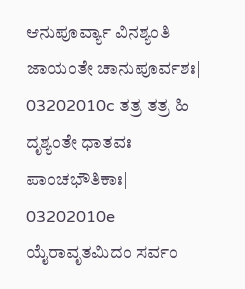ಆನುಪೂರ್ವ್ಯಾ ವಿನಶ್ಯಂತಿ ಜಾಯಂತೇ ಚಾನುಪೂರ್ವಶಃ|
03202010c ತತ್ರ ತತ್ರ ಹಿ ದೃಶ್ಯಂತೇ ಧಾತವಃ ಪಾಂಚಭೌತಿಕಾಃ|
03202010e ಯೈರಾವೃತಮಿದಂ ಸರ್ವಂ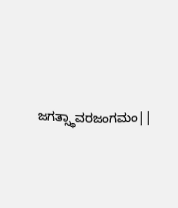ಜಗತ್ಸ್ಥಾವರಜಂಗಮಂ||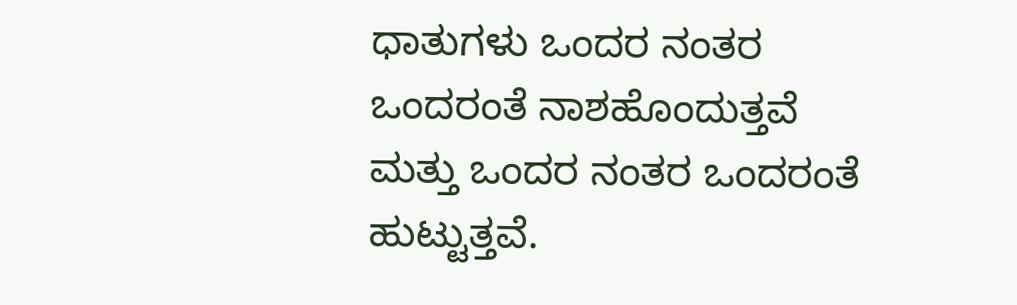ಧಾತುಗಳು ಒಂದರ ನಂತರ ಒಂದರಂತೆ ನಾಶಹೊಂದುತ್ತವೆ ಮತ್ತು ಒಂದರ ನಂತರ ಒಂದರಂತೆ ಹುಟ್ಟುತ್ತವೆ.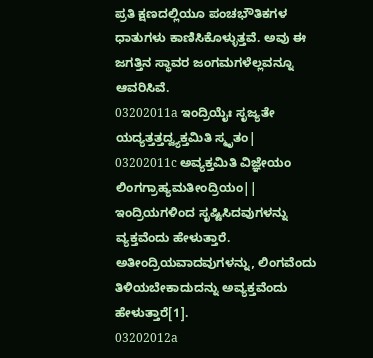ಪ್ರತಿ ಕ್ಷಣದಲ್ಲಿಯೂ ಪಂಚಭೌತಿಕಗಳ ಧಾತುಗಳು ಕಾಣಿಸಿಕೊಳ್ಳುತ್ತವೆ. ಅವು ಈ ಜಗತ್ತಿನ ಸ್ಥಾವರ ಜಂಗಮಗಳೆಲ್ಲವನ್ನೂ ಆವರಿಸಿವೆ.
03202011a ಇಂದ್ರಿಯೈಃ ಸೃಜ್ಯತೇ ಯದ್ಯತ್ತತ್ತದ್ವ್ಯಕ್ತಮಿತಿ ಸ್ಮೃತಂ|
03202011c ಅವ್ಯಕ್ತಮಿತಿ ವಿಜ್ಞೇಯಂ ಲಿಂಗಗ್ರಾಹ್ಯಮತೀಂದ್ರಿಯಂ||
ಇಂದ್ರಿಯಗಳಿಂದ ಸೃಷ್ಟಿಸಿದವುಗಳನ್ನು ವ್ಯಕ್ತವೆಂದು ಹೇಳುತ್ತಾರೆ. ಅತೀಂದ್ರಿಯವಾದವುಗಳನ್ನು, ಲಿಂಗವೆಂದು ತಿಳಿಯಬೇಕಾದುದನ್ನು ಅವ್ಯಕ್ತವೆಂದು ಹೇಳುತ್ತಾರೆ[1].
03202012a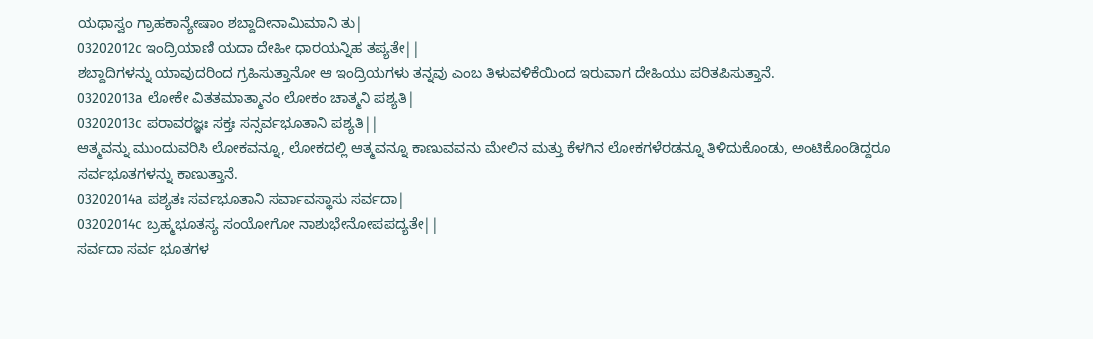ಯಥಾಸ್ವಂ ಗ್ರಾಹಕಾನ್ಯೇಷಾಂ ಶಬ್ದಾದೀನಾಮಿಮಾನಿ ತು|
03202012c ಇಂದ್ರಿಯಾಣಿ ಯದಾ ದೇಹೀ ಧಾರಯನ್ನಿಹ ತಪ್ಯತೇ||
ಶಬ್ದಾದಿಗಳನ್ನು ಯಾವುದರಿಂದ ಗ್ರಹಿಸುತ್ತಾನೋ ಆ ಇಂದ್ರಿಯಗಳು ತನ್ನವು ಎಂಬ ತಿಳುವಳಿಕೆಯಿಂದ ಇರುವಾಗ ದೇಹಿಯು ಪರಿತಪಿಸುತ್ತಾನೆ.
03202013a ಲೋಕೇ ವಿತತಮಾತ್ಮಾನಂ ಲೋಕಂ ಚಾತ್ಮನಿ ಪಶ್ಯತಿ|
03202013c ಪರಾವರಜ್ಞಃ ಸಕ್ತಃ ಸನ್ಸರ್ವಭೂತಾನಿ ಪಶ್ಯತಿ||
ಆತ್ಮವನ್ನು ಮುಂದುವರಿಸಿ ಲೋಕವನ್ನೂ, ಲೋಕದಲ್ಲಿ ಆತ್ಮವನ್ನೂ ಕಾಣುವವನು ಮೇಲಿನ ಮತ್ತು ಕೆಳಗಿನ ಲೋಕಗಳೆರಡನ್ನೂ ತಿಳಿದುಕೊಂಡು, ಅಂಟಿಕೊಂಡಿದ್ದರೂ ಸರ್ವಭೂತಗಳನ್ನು ಕಾಣುತ್ತಾನೆ.
03202014a ಪಶ್ಯತಃ ಸರ್ವಭೂತಾನಿ ಸರ್ವಾವಸ್ಥಾಸು ಸರ್ವದಾ|
03202014c ಬ್ರಹ್ಮಭೂತಸ್ಯ ಸಂಯೋಗೋ ನಾಶುಭೇನೋಪಪದ್ಯತೇ||
ಸರ್ವದಾ ಸರ್ವ ಭೂತಗಳ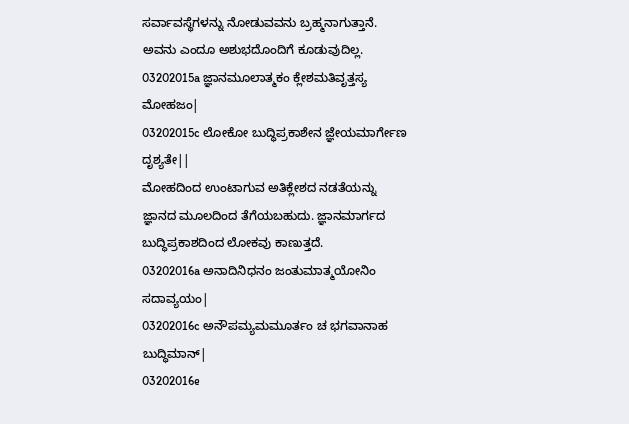ಸರ್ವಾವಸ್ಥೆಗಳನ್ನು ನೋಡುವವನು ಬ್ರಹ್ಮನಾಗುತ್ತಾನೆ. ಅವನು ಎಂದೂ ಅಶುಭದೊಂದಿಗೆ ಕೂಡುವುದಿಲ್ಲ.
03202015a ಜ್ಞಾನಮೂಲಾತ್ಮಕಂ ಕ್ಲೇಶಮತಿವೃತ್ತಸ್ಯ ಮೋಹಜಂ|
03202015c ಲೋಕೋ ಬುದ್ಧಿಪ್ರಕಾಶೇನ ಜ್ಞೇಯಮಾರ್ಗೇಣ ದೃಶ್ಯತೇ||
ಮೋಹದಿಂದ ಉಂಟಾಗುವ ಅತಿಕ್ಲೇಶದ ನಡತೆಯನ್ನು ಜ್ಞಾನದ ಮೂಲದಿಂದ ತೆಗೆಯಬಹುದು. ಜ್ಞಾನಮಾರ್ಗದ ಬುದ್ಧಿಪ್ರಕಾಶದಿಂದ ಲೋಕವು ಕಾಣುತ್ತದೆ.
03202016a ಅನಾದಿನಿಧನಂ ಜಂತುಮಾತ್ಮಯೋನಿಂ ಸದಾವ್ಯಯಂ|
03202016c ಅನೌಪಮ್ಯಮಮೂರ್ತಂ ಚ ಭಗವಾನಾಹ ಬುದ್ಧಿಮಾನ್|
03202016e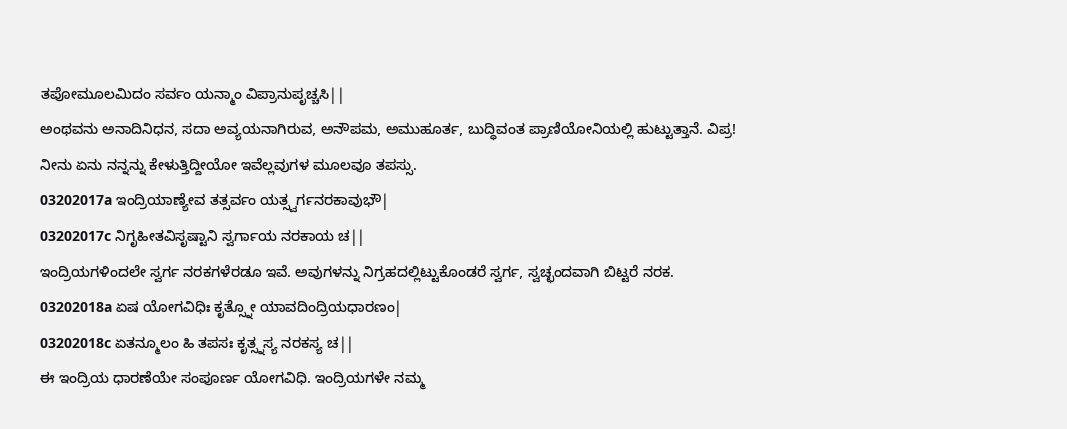ತಪೋಮೂಲಮಿದಂ ಸರ್ವಂ ಯನ್ಮಾಂ ವಿಪ್ರಾನುಪೃಚ್ಚಸಿ||
ಅಂಥವನು ಅನಾದಿನಿಧನ, ಸದಾ ಅವ್ಯಯನಾಗಿರುವ, ಅನೌಪಮ, ಅಮುಹೂರ್ತ, ಬುದ್ಧಿವಂತ ಪ್ರಾಣಿಯೋನಿಯಲ್ಲಿ ಹುಟ್ಟುತ್ತಾನೆ. ವಿಪ್ರ! ನೀನು ಏನು ನನ್ನನ್ನು ಕೇಳುತ್ತಿದ್ದೀಯೋ ಇವೆಲ್ಲವುಗಳ ಮೂಲವೂ ತಪಸ್ಸು.
03202017a ಇಂದ್ರಿಯಾಣ್ಯೇವ ತತ್ಸರ್ವಂ ಯತ್ಸ್ವರ್ಗನರಕಾವುಭೌ|
03202017c ನಿಗೃಹೀತವಿಸೃಷ್ಟಾನಿ ಸ್ವರ್ಗಾಯ ನರಕಾಯ ಚ||
ಇಂದ್ರಿಯಗಳಿಂದಲೇ ಸ್ವರ್ಗ ನರಕಗಳೆರಡೂ ಇವೆ. ಅವುಗಳನ್ನು ನಿಗ್ರಹದಲ್ಲಿಟ್ಟುಕೊಂಡರೆ ಸ್ವರ್ಗ, ಸ್ವಚ್ಛಂದವಾಗಿ ಬಿಟ್ಟರೆ ನರಕ.
03202018a ಏಷ ಯೋಗವಿಧಿಃ ಕೃತ್ಸ್ನೋ ಯಾವದಿಂದ್ರಿಯಧಾರಣಂ|
03202018c ಏತನ್ಮೂಲಂ ಹಿ ತಪಸಃ ಕೃತ್ಸ್ನಸ್ಯ ನರಕಸ್ಯ ಚ||
ಈ ಇಂದ್ರಿಯ ಧಾರಣೆಯೇ ಸಂಪೂರ್ಣ ಯೋಗವಿಧಿ. ಇಂದ್ರಿಯಗಳೇ ನಮ್ಮ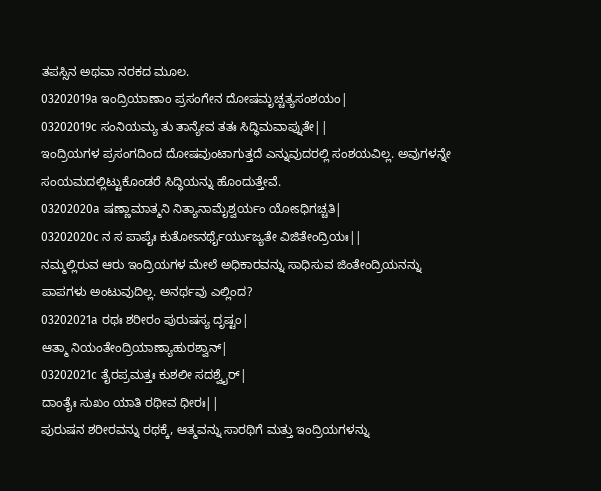ತಪಸ್ಸಿನ ಅಥವಾ ನರಕದ ಮೂಲ.
03202019a ಇಂದ್ರಿಯಾಣಾಂ ಪ್ರಸಂಗೇನ ದೋಷಮೃಚ್ಚತ್ಯಸಂಶಯಂ|
03202019c ಸಂನಿಯಮ್ಯ ತು ತಾನ್ಯೇವ ತತಃ ಸಿದ್ಧಿಮವಾಪ್ನುತೇ||
ಇಂದ್ರಿಯಗಳ ಪ್ರಸಂಗದಿಂದ ದೋಷವುಂಟಾಗುತ್ತದೆ ಎನ್ನುವುದರಲ್ಲಿ ಸಂಶಯವಿಲ್ಲ. ಅವುಗಳನ್ನೇ ಸಂಯಮದಲ್ಲಿಟ್ಟುಕೊಂಡರೆ ಸಿದ್ಧಿಯನ್ನು ಹೊಂದುತ್ತೇವೆ.
03202020a ಷಣ್ಣಾಮಾತ್ಮನಿ ನಿತ್ಯಾನಾಮೈಶ್ವರ್ಯಂ ಯೋಽಧಿಗಚ್ಚತಿ|
03202020c ನ ಸ ಪಾಪೈಃ ಕುತೋಽನರ್ಥೈರ್ಯುಜ್ಯತೇ ವಿಜಿತೇಂದ್ರಿಯಃ||
ನಮ್ಮಲ್ಲಿರುವ ಆರು ಇಂದ್ರಿಯಗಳ ಮೇಲೆ ಅಧಿಕಾರವನ್ನು ಸಾಧಿಸುವ ಜಿಂತೇಂದ್ರಿಯನನ್ನು ಪಾಪಗಳು ಅಂಟುವುದಿಲ್ಲ. ಅನರ್ಥವು ಎಲ್ಲಿಂದ?
03202021a ರಥಃ ಶರೀರಂ ಪುರುಷಸ್ಯ ದೃಷ್ಟಂ|
ಆತ್ಮಾ ನಿಯಂತೇಂದ್ರಿಯಾಣ್ಯಾಹುರಶ್ವಾನ್|
03202021c ತೈರಪ್ರಮತ್ತಃ ಕುಶಲೀ ಸದಶ್ವೈರ್|
ದಾಂತೈಃ ಸುಖಂ ಯಾತಿ ರಥೀವ ಧೀರಃ||
ಪುರುಷನ ಶರೀರವನ್ನು ರಥಕ್ಕೆ, ಆತ್ಮವನ್ನು ಸಾರಥಿಗೆ ಮತ್ತು ಇಂದ್ರಿಯಗಳನ್ನು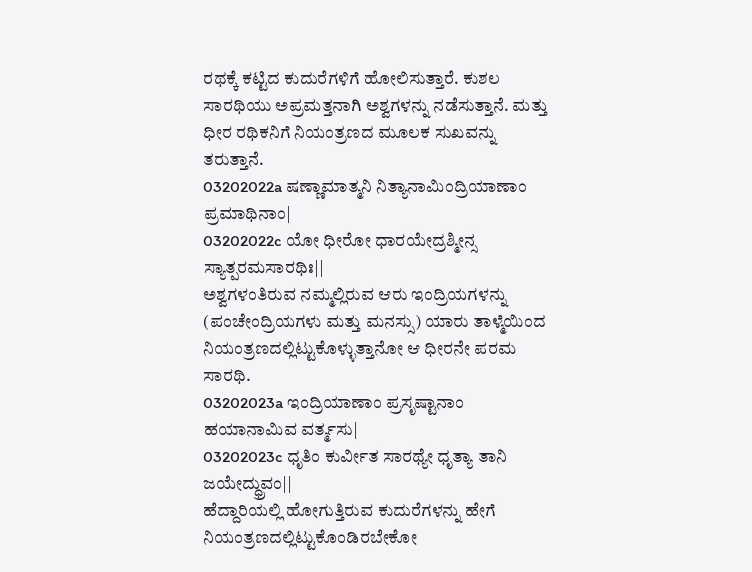ರಥಕ್ಕೆ ಕಟ್ಟಿದ ಕುದುರೆಗಳಿಗೆ ಹೋಲಿಸುತ್ತಾರೆ. ಕುಶಲ ಸಾರಥಿಯು ಅಪ್ರಮತ್ತನಾಗಿ ಅಶ್ವಗಳನ್ನು ನಡೆಸುತ್ತಾನೆ. ಮತ್ತು ಧೀರ ರಥಿಕನಿಗೆ ನಿಯಂತ್ರಣದ ಮೂಲಕ ಸುಖವನ್ನು ತರುತ್ತಾನೆ.
03202022a ಷಣ್ಣಾಮಾತ್ಮನಿ ನಿತ್ಯಾನಾಮಿಂದ್ರಿಯಾಣಾಂ ಪ್ರಮಾಥಿನಾಂ|
03202022c ಯೋ ಧೀರೋ ಧಾರಯೇದ್ರಶ್ಮೀನ್ಸ ಸ್ಯಾತ್ಪರಮಸಾರಥಿಃ||
ಅಶ್ವಗಳಂತಿರುವ ನಮ್ಮಲ್ಲಿರುವ ಆರು ಇಂದ್ರಿಯಗಳನ್ನು (ಪಂಚೇಂದ್ರಿಯಗಳು ಮತ್ತು ಮನಸ್ಸು) ಯಾರು ತಾಳ್ಮೆಯಿಂದ ನಿಯಂತ್ರಣದಲ್ಲಿಟ್ಟುಕೊಳ್ಳುತ್ತಾನೋ ಆ ಧೀರನೇ ಪರಮ ಸಾರಥಿ.
03202023a ಇಂದ್ರಿಯಾಣಾಂ ಪ್ರಸೃಷ್ಟಾನಾಂ ಹಯಾನಾಮಿವ ವರ್ತ್ಮಸು|
03202023c ಧೃತಿಂ ಕುರ್ವೀತ ಸಾರಥ್ಯೇ ಧೃತ್ಯಾ ತಾನಿ ಜಯೇದ್ಧ್ರುವಂ||
ಹೆದ್ದಾರಿಯಲ್ಲಿ ಹೋಗುತ್ತಿರುವ ಕುದುರೆಗಳನ್ನು ಹೇಗೆ ನಿಯಂತ್ರಣದಲ್ಲಿಟ್ಟುಕೊಂಡಿರಬೇಕೋ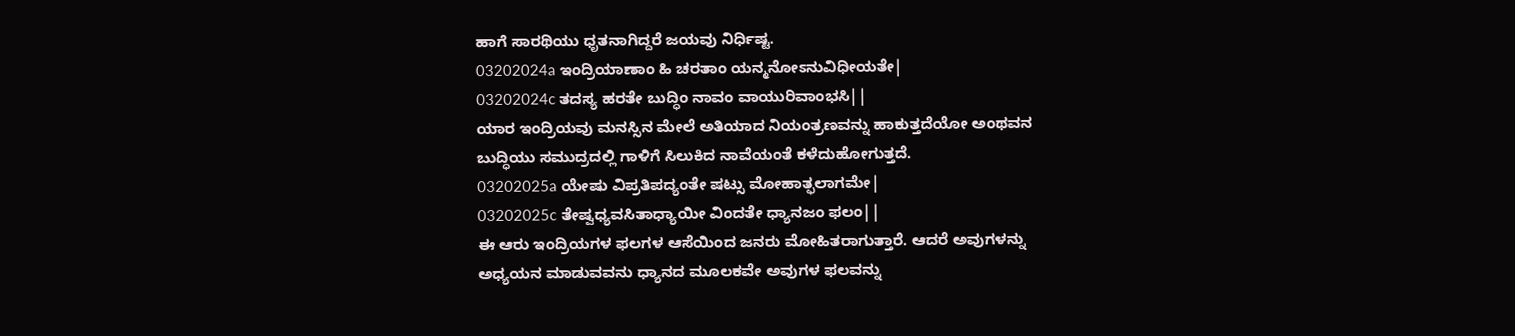ಹಾಗೆ ಸಾರಥಿಯು ಧೃತನಾಗಿದ್ದರೆ ಜಯವು ನಿರ್ಧಿಷ್ಟ.
03202024a ಇಂದ್ರಿಯಾಣಾಂ ಹಿ ಚರತಾಂ ಯನ್ಮನೋಽನುವಿಧೀಯತೇ|
03202024c ತದಸ್ಯ ಹರತೇ ಬುದ್ಧಿಂ ನಾವಂ ವಾಯುರಿವಾಂಭಸಿ||
ಯಾರ ಇಂದ್ರಿಯವು ಮನಸ್ಸಿನ ಮೇಲೆ ಅತಿಯಾದ ನಿಯಂತ್ರಣವನ್ನು ಹಾಕುತ್ತದೆಯೋ ಅಂಥವನ ಬುದ್ಧಿಯು ಸಮುದ್ರದಲ್ಲಿ ಗಾಳಿಗೆ ಸಿಲುಕಿದ ನಾವೆಯಂತೆ ಕಳೆದುಹೋಗುತ್ತದೆ.
03202025a ಯೇಷು ವಿಪ್ರತಿಪದ್ಯಂತೇ ಷಟ್ಸು ಮೋಹಾತ್ಫಲಾಗಮೇ|
03202025c ತೇಷ್ವಧ್ಯವಸಿತಾಧ್ಯಾಯೀ ವಿಂದತೇ ಧ್ಯಾನಜಂ ಫಲಂ||
ಈ ಆರು ಇಂದ್ರಿಯಗಳ ಫಲಗಳ ಆಸೆಯಿಂದ ಜನರು ಮೋಹಿತರಾಗುತ್ತಾರೆ. ಆದರೆ ಅವುಗಳನ್ನು ಅಧ್ಯಯನ ಮಾಡುವವನು ಧ್ಯಾನದ ಮೂಲಕವೇ ಅವುಗಳ ಫಲವನ್ನು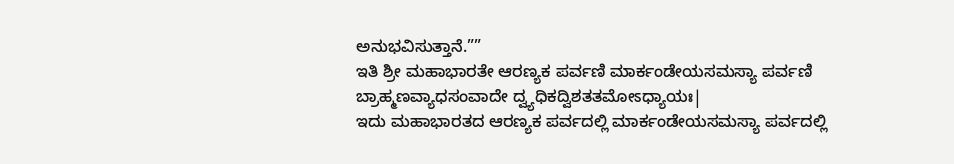ಅನುಭವಿಸುತ್ತಾನೆ.””
ಇತಿ ಶ್ರೀ ಮಹಾಭಾರತೇ ಆರಣ್ಯಕ ಪರ್ವಣಿ ಮಾರ್ಕಂಡೇಯಸಮಸ್ಯಾ ಪರ್ವಣಿ ಬ್ರಾಹ್ಮಣವ್ಯಾಧಸಂವಾದೇ ದ್ವ್ಯಧಿಕದ್ವಿಶತತಮೋಽಧ್ಯಾಯಃ|
ಇದು ಮಹಾಭಾರತದ ಆರಣ್ಯಕ ಪರ್ವದಲ್ಲಿ ಮಾರ್ಕಂಡೇಯಸಮಸ್ಯಾ ಪರ್ವದಲ್ಲಿ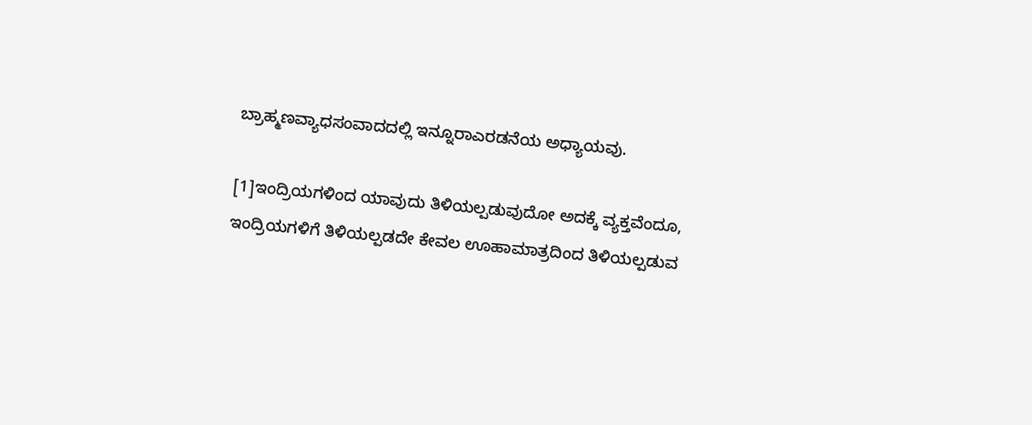ಬ್ರಾಹ್ಮಣವ್ಯಾಧಸಂವಾದದಲ್ಲಿ ಇನ್ನೂರಾಎರಡನೆಯ ಅಧ್ಯಾಯವು.

[1]ಇಂದ್ರಿಯಗಳಿಂದ ಯಾವುದು ತಿಳಿಯಲ್ಪಡುವುದೋ ಅದಕ್ಕೆ ವ್ಯಕ್ತವೆಂದೂ, ಇಂದ್ರಿಯಗಳಿಗೆ ತಿಳಿಯಲ್ಪಡದೇ ಕೇವಲ ಊಹಾಮಾತ್ರದಿಂದ ತಿಳಿಯಲ್ಪಡುವ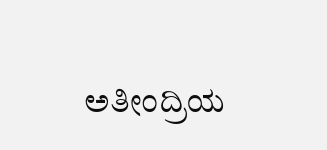ಅತೀಂದ್ರಿಯ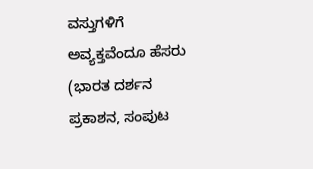ವಸ್ತುಗಳಿಗೆ ಅವ್ಯಕ್ತವೆಂದೂ ಹೆಸರು (ಭಾರತ ದರ್ಶನ ಪ್ರಕಾಶನ, ಸಂಪುಟ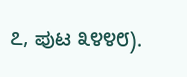೭, ಪುಟ ೩೪೪೮).